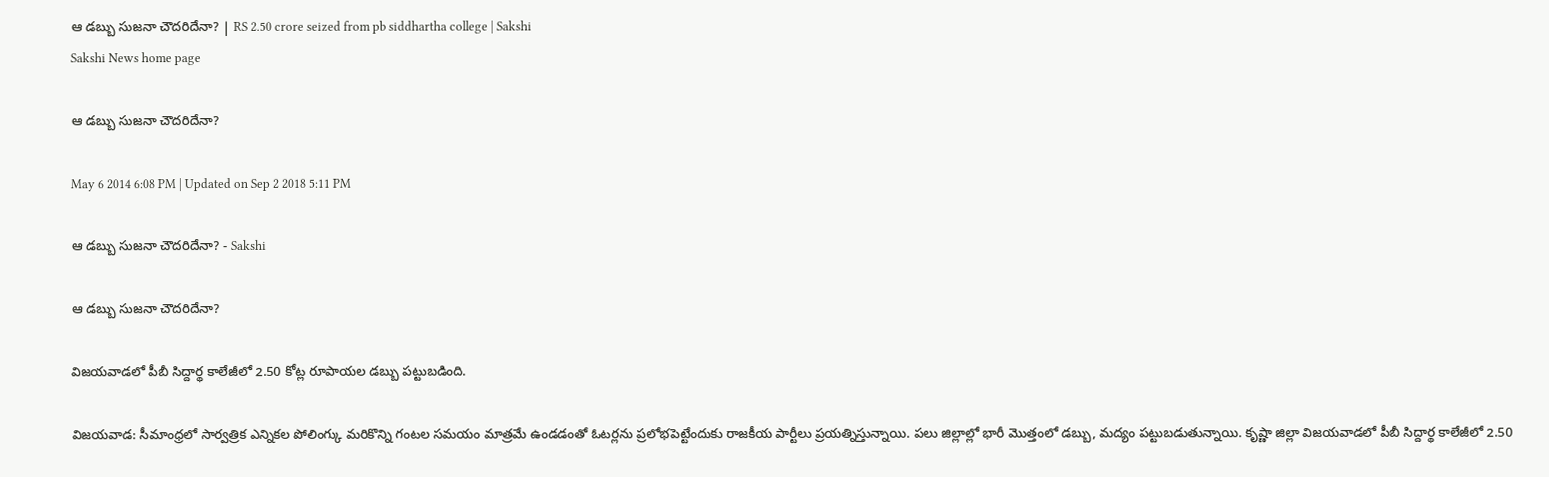ఆ డబ్బు సుజనా చౌదరిదేనా? | RS 2.50 crore seized from pb siddhartha college | Sakshi
Sakshi News home page

ఆ డబ్బు సుజనా చౌదరిదేనా?

May 6 2014 6:08 PM | Updated on Sep 2 2018 5:11 PM

ఆ డబ్బు సుజనా చౌదరిదేనా? - Sakshi

ఆ డబ్బు సుజనా చౌదరిదేనా?

విజయవాడలో పీబీ సిద్దార్థ కాలేజీలో 2.50 కోట్ల రూపాయల డబ్బు పట్టుబడింది.

విజయవాడ: సీమాంధ్రలో సార్వత్రిక ఎన్నికల పోలింగ్కు మరికొన్ని గంటల సమయం మాత్రమే ఉండడంతో ఓటర్లను ప్రలోభపెట్టేందుకు రాజకీయ పార్టీలు ప్రయత్నిస్తున్నాయి. పలు జిల్లాల్లో భారీ మొత్తంలో డబ్బు, మద్యం పట్టుబడుతున్నాయి. కృష్ణా జిల్లా విజయవాడలో పీబీ సిద్దార్థ కాలేజీలో 2.50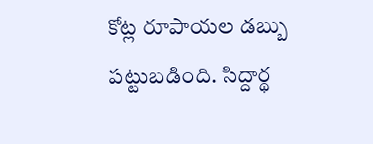కోట్ల రూపాయల డబ్బు పట్టుబడింది. సిద్దార్థ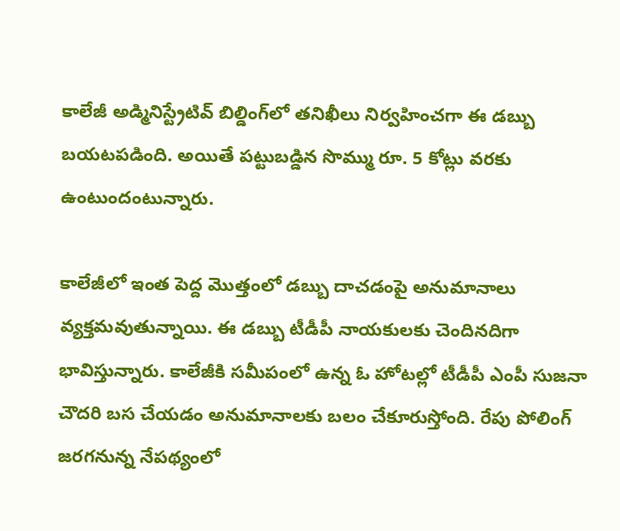కాలేజీ అడ్మినిస్ట్రేటివ్ బిల్డింగ్‌లో తనిఖీలు నిర్వహించగా ఈ డబ్బు బయటపడింది. అయితే పట్టుబడ్డిన సొమ్ము రూ. 5 కోట్లు వరకు ఉంటుందంటున్నారు.

కాలేజీలో ఇంత పెద్ద మొత్తంలో డబ్బు దాచడంపై అనుమానాలు వ్యక్తమవుతున్నాయి. ఈ డబ్బు టీడీపీ నాయకులకు చెందినదిగా భావిస్తున్నారు. కాలేజీకి సమీపంలో ఉన్న ఓ హోటల్లో టీడీపీ ఎంపీ సుజనా చౌదరి బస చేయడం అనుమానాలకు బలం చేకూరుస్తోంది. రేపు పోలింగ్ జరగనున్న నేపథ్యంలో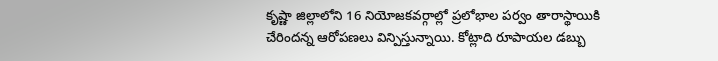కృష్ణా జిల్లాలోని 16 నియోజకవర్గాల్లో ప్రలోభాల పర్వం తారాస్థాయికి చేరిందన్న ఆరోపణలు విన్పిస్తున్నాయి. కోట్లాది రూపాయల డబ్బు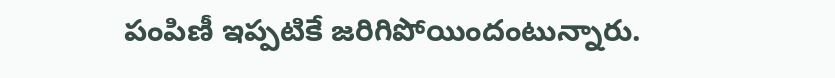పంపిణీ ఇప్పటికే జరిగిపోయిందంటున్నారు.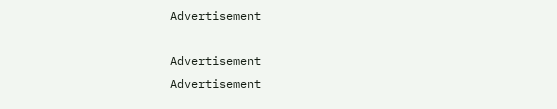Advertisement

Advertisement
Advertisement